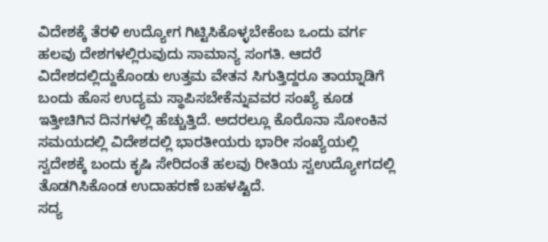ವಿದೇಶಕ್ಕೆ ತೆರಳಿ ಉದ್ಯೋಗ ಗಿಟ್ಟಿಸಿಕೊಳ್ಳಬೇಕೆಂಬ ಒಂದು ವರ್ಗ ಹಲವು ದೇಶಗಳಲ್ಲಿರುವುದು ಸಾಮಾನ್ಯ ಸಂಗತಿ. ಆದರೆ ವಿದೇಶದಲ್ಲಿದ್ದುಕೊಂಡು ಉತ್ತಮ ವೇತನ ಸಿಗುತ್ತಿದ್ದರೂ ತಾಯ್ನಾಡಿಗೆ ಬಂದು ಹೊಸ ಉದ್ಯಮ ಸ್ಥಾಪಿಸಬೇಕೆನ್ನುವವರ ಸಂಖ್ಯೆ ಕೂಡ ಇತ್ತೀಚಿಗಿನ ದಿನಗಳಲ್ಲಿ ಹೆಚ್ಚುತ್ತಿದೆ. ಅದರಲ್ಲೂ ಕೊರೊನಾ ಸೋಂಕಿನ ಸಮಯದಲ್ಲಿ ವಿದೇಶದಲ್ಲಿ ಭಾರತೀಯರು ಭಾರೀ ಸಂಖ್ಯೆಯಲ್ಲಿ ಸ್ವದೇಶಕ್ಕೆ ಬಂದು ಕೃಷಿ ಸೇರಿದಂತೆ ಹಲವು ರೀತಿಯ ಸ್ವಉದ್ಯೋಗದಲ್ಲಿ ತೊಡಗಿಸಿಕೊಂಡ ಉದಾಹರಣೆ ಬಹಳಷ್ಟಿದೆ.
ಸದ್ಯ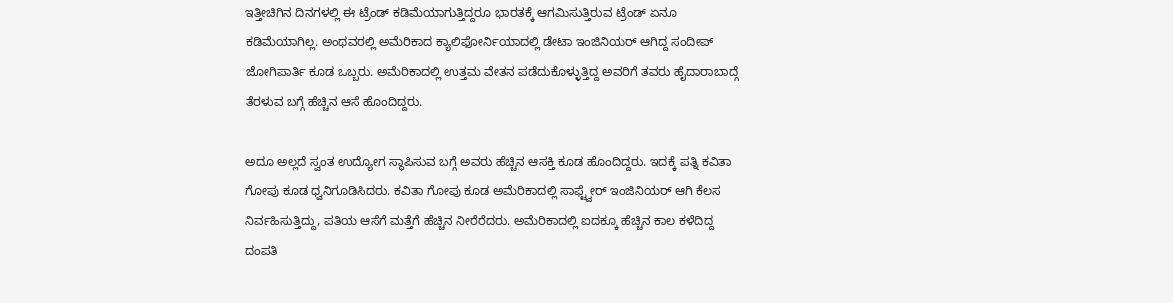ಇತ್ತೀಚಿಗಿನ ದಿನಗಳಲ್ಲಿ ಈ ಟ್ರೆಂಡ್ ಕಡಿಮೆಯಾಗುತ್ತಿದ್ದರೂ ಭಾರತಕ್ಕೆ ಆಗಮಿಸುತ್ತಿರುವ ಟ್ರೆಂಡ್ ಏನೂ ಕಡಿಮೆಯಾಗಿಲ್ಲ. ಅಂಥವರಲ್ಲಿ ಅಮೆರಿಕಾದ ಕ್ಯಾಲಿಫೋರ್ನಿಯಾದಲ್ಲಿ ಡೇಟಾ ಇಂಜಿನಿಯರ್ ಆಗಿದ್ದ ಸಂದೀಪ್ ಜೋಗಿಪಾರ್ತಿ ಕೂಡ ಒಬ್ಬರು. ಅಮೆರಿಕಾದಲ್ಲಿ ಉತ್ತಮ ವೇತನ ಪಡೆದುಕೊಳ್ಳುತ್ತಿದ್ದ ಅವರಿಗೆ ತವರು ಹೈದಾರಾಬಾದ್ಗೆ ತೆರಳುವ ಬಗ್ಗೆ ಹೆಚ್ಚಿನ ಆಸೆ ಹೊಂದಿದ್ದರು.

ಅದೂ ಅಲ್ಲದೆ ಸ್ವಂತ ಉದ್ಯೋಗ ಸ್ಥಾಪಿಸುವ ಬಗ್ಗೆ ಅವರು ಹೆಚ್ಚಿನ ಆಸಕ್ತಿ ಕೂಡ ಹೊಂದಿದ್ದರು. ಇದಕ್ಕೆ ಪತ್ನಿ ಕವಿತಾ ಗೋಪು ಕೂಡ ಧ್ವನಿಗೂಡಿಸಿದರು. ಕವಿತಾ ಗೋಪು ಕೂಡ ಅಮೆರಿಕಾದಲ್ಲಿ ಸಾಫ್ಟ್ವೇರ್ ಇಂಜಿನಿಯರ್ ಆಗಿ ಕೆಲಸ ನಿರ್ವಹಿಸುತ್ತಿದ್ದು, ಪತಿಯ ಆಸೆಗೆ ಮತ್ತೆಗೆ ಹೆಚ್ಚಿನ ನೀರೆರೆದರು. ಅಮೆರಿಕಾದಲ್ಲಿ ಐದಕ್ಕೂ ಹೆಚ್ಚಿನ ಕಾಲ ಕಳೆದಿದ್ದ ದಂಪತಿ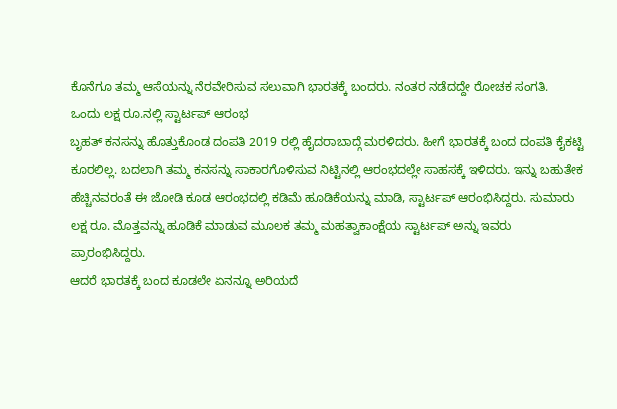ಕೊನೆಗೂ ತಮ್ಮ ಆಸೆಯನ್ನು ನೆರವೇರಿಸುವ ಸಲುವಾಗಿ ಭಾರತಕ್ಕೆ ಬಂದರು. ನಂತರ ನಡೆದದ್ದೇ ರೋಚಕ ಸಂಗತಿ.
ಒಂದು ಲಕ್ಷ ರೂ.ನಲ್ಲಿ ಸ್ಟಾರ್ಟಪ್ ಆರಂಭ
ಬೃಹತ್ ಕನಸನ್ನು ಹೊತ್ತುಕೊಂಡ ದಂಪತಿ 2019 ರಲ್ಲಿ ಹೈದರಾಬಾದ್ಗೆ ಮರಳಿದರು. ಹೀಗೆ ಭಾರತಕ್ಕೆ ಬಂದ ದಂಪತಿ ಕೈಕಟ್ಟಿ ಕೂರಲಿಲ್ಲ. ಬದಲಾಗಿ ತಮ್ಮ ಕನಸನ್ನು ಸಾಕಾರಗೊಳಿಸುವ ನಿಟ್ಟಿನಲ್ಲಿ ಆರಂಭದಲ್ಲೇ ಸಾಹಸಕ್ಕೆ ಇಳಿದರು. ಇನ್ನು ಬಹುತೇಕ ಹೆಚ್ಚಿನವರಂತೆ ಈ ಜೋಡಿ ಕೂಡ ಆರಂಭದಲ್ಲಿ ಕಡಿಮೆ ಹೂಡಿಕೆಯನ್ನು ಮಾಡಿ, ಸ್ಟಾರ್ಟಪ್ ಆರಂಭಿಸಿದ್ದರು. ಸುಮಾರು ಲಕ್ಷ ರೂ. ಮೊತ್ತವನ್ನು ಹೂಡಿಕೆ ಮಾಡುವ ಮೂಲಕ ತಮ್ಮ ಮಹತ್ವಾಕಾಂಕ್ಷೆಯ ಸ್ಟಾರ್ಟಪ್ ಅನ್ನು ಇವರು ಪ್ರಾರಂಭಿಸಿದ್ದರು.
ಆದರೆ ಭಾರತಕ್ಕೆ ಬಂದ ಕೂಡಲೇ ಏನನ್ನೂ ಅರಿಯದೆ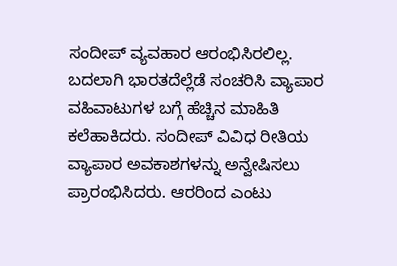ಸಂದೀಪ್ ವ್ಯವಹಾರ ಆರಂಭಿಸಿರಲಿಲ್ಲ. ಬದಲಾಗಿ ಭಾರತದೆಲ್ಲೆಡೆ ಸಂಚರಿಸಿ ವ್ಯಾಪಾರ ವಹಿವಾಟುಗಳ ಬಗ್ಗೆ ಹೆಚ್ಚಿನ ಮಾಹಿತಿ ಕಲೆಹಾಕಿದರು. ಸಂದೀಪ್ ವಿವಿಧ ರೀತಿಯ ವ್ಯಾಪಾರ ಅವಕಾಶಗಳನ್ನು ಅನ್ವೇಷಿಸಲು ಪ್ರಾರಂಭಿಸಿದರು. ಆರರಿಂದ ಎಂಟು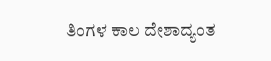ತಿಂಗಳ ಕಾಲ ದೇಶಾದ್ಯಂತ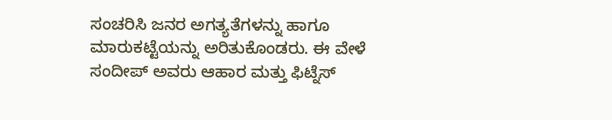ಸಂಚರಿಸಿ ಜನರ ಅಗತ್ಯತೆಗಳನ್ನು ಹಾಗೂ ಮಾರುಕಟ್ಟೆಯನ್ನು ಅರಿತುಕೊಂಡರು. ಈ ವೇಳೆ ಸಂದೀಪ್ ಅವರು ಆಹಾರ ಮತ್ತು ಫಿಟ್ನೆಸ್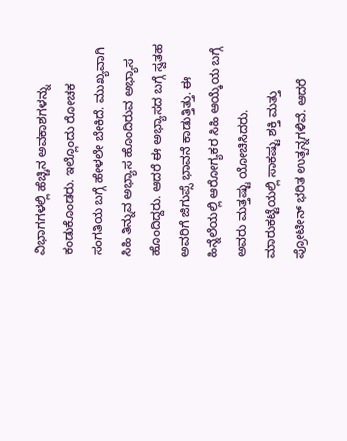ವಿಭಾಗಗಳಲ್ಲಿ ಹೆಚ್ಚಿನ ಅವಕಾಶಗಳನ್ನು ಕಂಡುಕೊಂಡರು. ಇಲ್ಲೊಂದು ರೋಚಕ ಸಂಗತಿಯ ಬಗ್ಗೆ ಹೇಳಲೇ ಬೇಕಿದೆ. ಮುಖ್ಯವಾಗಿ ಸಿಹಿ ತಿನ್ನುವ ಅಭ್ಯಾಸ ಹೊಂದಿರುವ ಅಭ್ಯಾಸ ಹೊಂದಿದ್ದರು. ಆದರೆ ಈ ಅಭ್ಯಾಸದ ಬಗ್ಗೆ ಸ್ವತಹ ಅವರಿಗೆ ಜಿಗುಪ್ಸೆ ಭಾವನೆ ಕಾಡುತ್ತಿತ್ತು. ಈ ಹಿನ್ನೆಲೆಯಲ್ಲಿ ಆರೋಗ್ಯಕರ ಸಿಹಿ ಆಯ್ಕೆಯ ಬಗ್ಗೆ ಅವರು ಮತ್ತಷ್ಟು ಯೋಚಿಸಿದರು. ಮಾರುಕಟ್ಟೆಯಲ್ಲಿ ಸಾಕಷ್ಟು ಶಕ್ತಿ ಮತ್ತು ಪ್ರೋಟೀನ್ ಭರಿತ ಉತ್ಪನ್ನಗಳಿವೆ. ಆದರೆ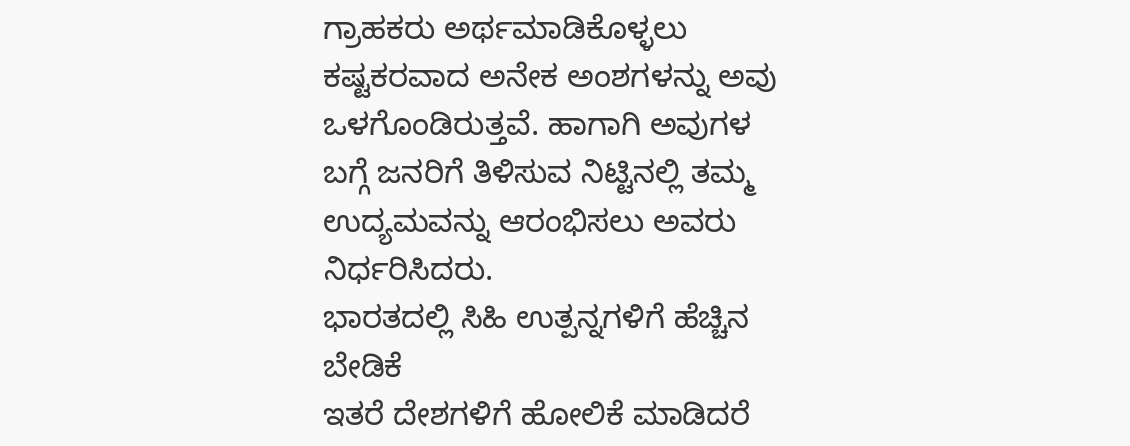ಗ್ರಾಹಕರು ಅರ್ಥಮಾಡಿಕೊಳ್ಳಲು ಕಷ್ಟಕರವಾದ ಅನೇಕ ಅಂಶಗಳನ್ನು ಅವು ಒಳಗೊಂಡಿರುತ್ತವೆ. ಹಾಗಾಗಿ ಅವುಗಳ ಬಗ್ಗೆ ಜನರಿಗೆ ತಿಳಿಸುವ ನಿಟ್ಟಿನಲ್ಲಿ ತಮ್ಮ ಉದ್ಯಮವನ್ನು ಆರಂಭಿಸಲು ಅವರು ನಿರ್ಧರಿಸಿದರು.
ಭಾರತದಲ್ಲಿ ಸಿಹಿ ಉತ್ಪನ್ನಗಳಿಗೆ ಹೆಚ್ಚಿನ ಬೇಡಿಕೆ
ಇತರೆ ದೇಶಗಳಿಗೆ ಹೋಲಿಕೆ ಮಾಡಿದರೆ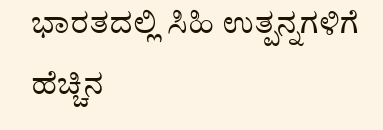ಭಾರತದಲ್ಲಿ ಸಿಹಿ ಉತ್ಪನ್ನಗಳಿಗೆ ಹೆಚ್ಚಿನ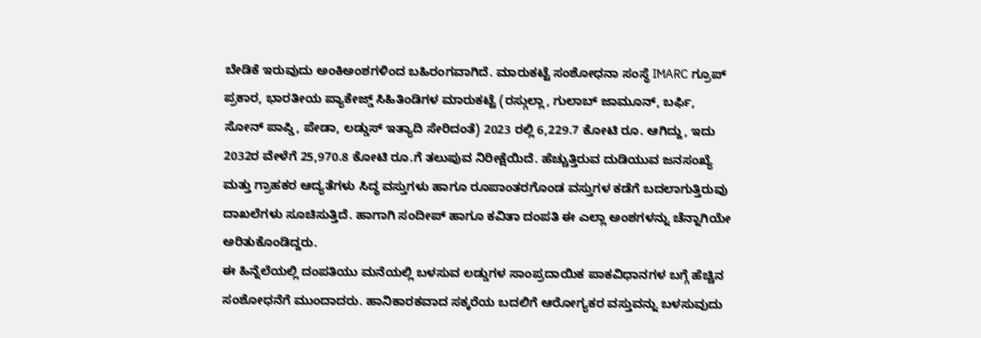ಬೇಡಿಕೆ ಇರುವುದು ಅಂಕಿಅಂಶಗಳಿಂದ ಬಹಿರಂಗವಾಗಿದೆ. ಮಾರುಕಟ್ಟೆ ಸಂಶೋಧನಾ ಸಂಸ್ಥೆ IMARC ಗ್ರೂಪ್ ಪ್ರಕಾರ, ಭಾರತೀಯ ಪ್ಯಾಕೇಜ್ಡ್ ಸಿಹಿತಿಂಡಿಗಳ ಮಾರುಕಟ್ಟೆ (ರಸ್ಗುಲ್ಲಾ, ಗುಲಾಬ್ ಜಾಮೂನ್, ಬರ್ಫಿ, ಸೋನ್ ಪಾಪ್ಡಿ, ಪೇಡಾ, ಲಡ್ಡುಸ್ ಇತ್ಯಾದಿ ಸೇರಿದಂತೆ) 2023 ರಲ್ಲಿ 6,229.7 ಕೋಟಿ ರೂ. ಆಗಿದ್ದು, ಇದು 2032ರ ವೇಳೆಗೆ 25,970.8 ಕೋಟಿ ರೂ.ಗೆ ತಲುಪುವ ನಿರೀಕ್ಷೆಯಿದೆ. ಹೆಚ್ಚುತ್ತಿರುವ ದುಡಿಯುವ ಜನಸಂಖ್ಯೆ ಮತ್ತು ಗ್ರಾಹಕರ ಆದ್ಯತೆಗಳು ಸಿದ್ಧ ವಸ್ತುಗಳು ಹಾಗೂ ರೂಪಾಂತರಗೊಂಡ ವಸ್ತುಗಳ ಕಡೆಗೆ ಬದಲಾಗುತ್ತಿರುವು ದಾಖಲೆಗಳು ಸೂಚಿಸುತ್ತಿದೆ. ಹಾಗಾಗಿ ಸಂದೀಪ್ ಹಾಗೂ ಕವಿತಾ ದಂಪತಿ ಈ ಎಲ್ಲಾ ಅಂಶಗಳನ್ನು ಚೆನ್ನಾಗಿಯೇ ಅರಿತುಕೊಂಡಿದ್ದರು.
ಈ ಹಿನ್ನೆಲೆಯಲ್ಲಿ ದಂಪತಿಯು ಮನೆಯಲ್ಲಿ ಬಳಸುವ ಲಡ್ಡುಗಳ ಸಾಂಪ್ರದಾಯಿಕ ಪಾಕವಿಧಾನಗಳ ಬಗ್ಗೆ ಹೆಚ್ಚಿನ ಸಂಶೋಧನೆಗೆ ಮುಂದಾದರು. ಹಾನಿಕಾರಕವಾದ ಸಕ್ಕರೆಯ ಬದಲಿಗೆ ಆರೋಗ್ಯಕರ ವಸ್ತುವನ್ನು ಬಳಸುವುದು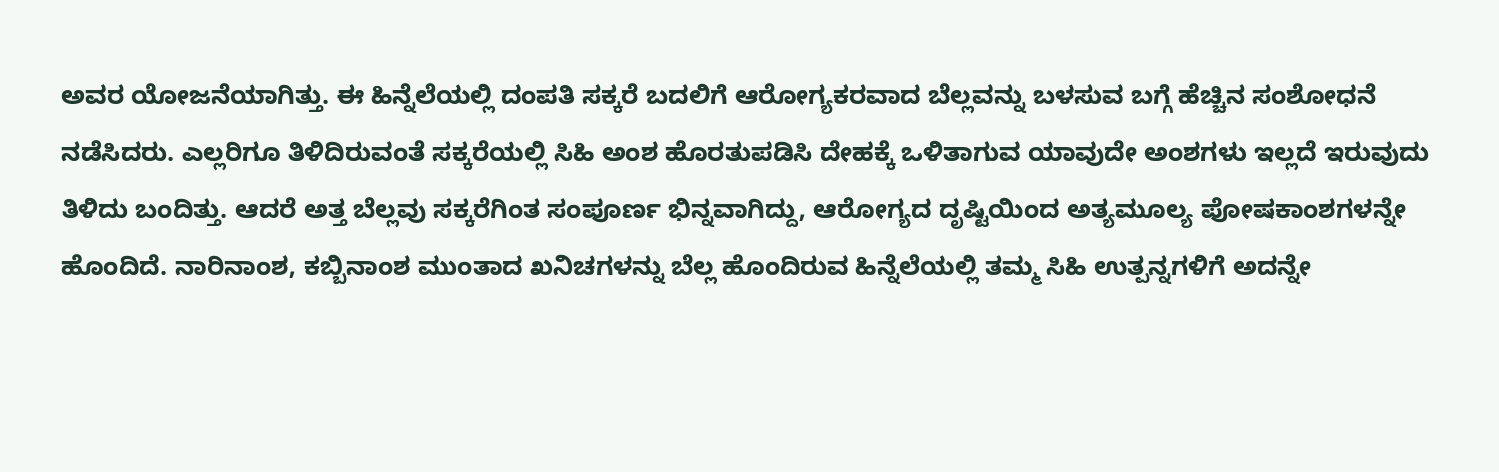ಅವರ ಯೋಜನೆಯಾಗಿತ್ತು. ಈ ಹಿನ್ನೆಲೆಯಲ್ಲಿ ದಂಪತಿ ಸಕ್ಕರೆ ಬದಲಿಗೆ ಆರೋಗ್ಯಕರವಾದ ಬೆಲ್ಲವನ್ನು ಬಳಸುವ ಬಗ್ಗೆ ಹೆಚ್ಚಿನ ಸಂಶೋಧನೆ ನಡೆಸಿದರು. ಎಲ್ಲರಿಗೂ ತಿಳಿದಿರುವಂತೆ ಸಕ್ಕರೆಯಲ್ಲಿ ಸಿಹಿ ಅಂಶ ಹೊರತುಪಡಿಸಿ ದೇಹಕ್ಕೆ ಒಳಿತಾಗುವ ಯಾವುದೇ ಅಂಶಗಳು ಇಲ್ಲದೆ ಇರುವುದು ತಿಳಿದು ಬಂದಿತ್ತು. ಆದರೆ ಅತ್ತ ಬೆಲ್ಲವು ಸಕ್ಕರೆಗಿಂತ ಸಂಪೂರ್ಣ ಭಿನ್ನವಾಗಿದ್ದು, ಆರೋಗ್ಯದ ದೃಷ್ಟಿಯಿಂದ ಅತ್ಯಮೂಲ್ಯ ಪೋಷಕಾಂಶಗಳನ್ನೇ ಹೊಂದಿದೆ. ನಾರಿನಾಂಶ, ಕಬ್ಬಿನಾಂಶ ಮುಂತಾದ ಖನಿಚಗಳನ್ನು ಬೆಲ್ಲ ಹೊಂದಿರುವ ಹಿನ್ನೆಲೆಯಲ್ಲಿ ತಮ್ಮ ಸಿಹಿ ಉತ್ಪನ್ನಗಳಿಗೆ ಅದನ್ನೇ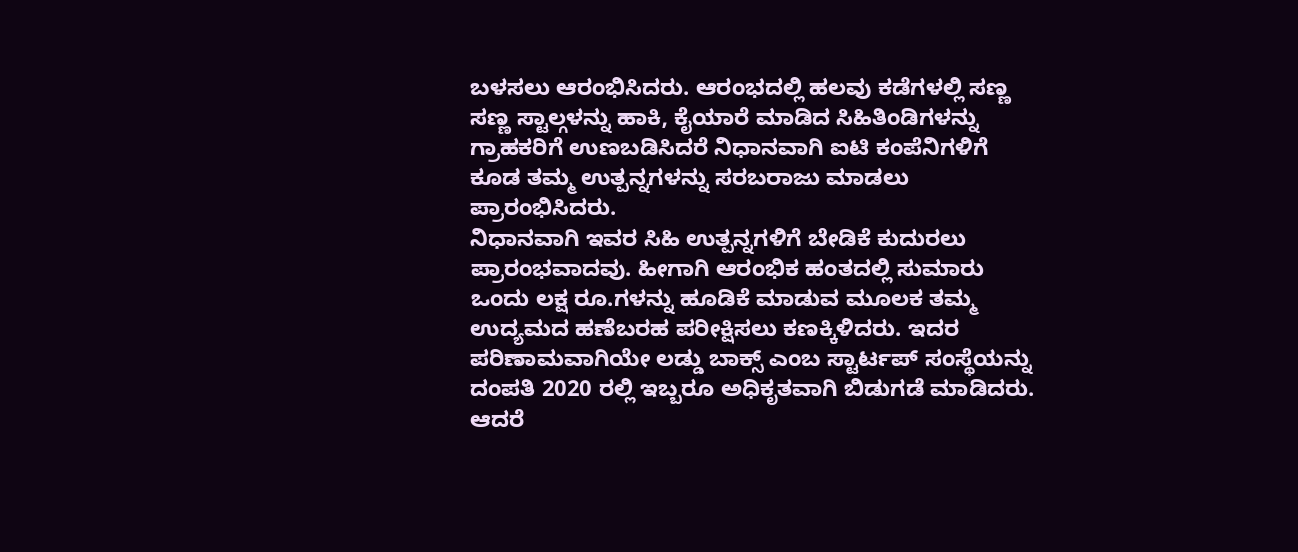ಬಳಸಲು ಆರಂಭಿಸಿದರು. ಆರಂಭದಲ್ಲಿ ಹಲವು ಕಡೆಗಳಲ್ಲಿ ಸಣ್ಣ ಸಣ್ಣ ಸ್ಟಾಲ್ಗಳನ್ನು ಹಾಕಿ, ಕೈಯಾರೆ ಮಾಡಿದ ಸಿಹಿತಿಂಡಿಗಳನ್ನು ಗ್ರಾಹಕರಿಗೆ ಉಣಬಡಿಸಿದರೆ ನಿಧಾನವಾಗಿ ಐಟಿ ಕಂಪೆನಿಗಳಿಗೆ ಕೂಡ ತಮ್ಮ ಉತ್ಪನ್ನಗಳನ್ನು ಸರಬರಾಜು ಮಾಡಲು ಪ್ರಾರಂಭಿಸಿದರು.
ನಿಧಾನವಾಗಿ ಇವರ ಸಿಹಿ ಉತ್ಪನ್ನಗಳಿಗೆ ಬೇಡಿಕೆ ಕುದುರಲು ಪ್ರಾರಂಭವಾದವು. ಹೀಗಾಗಿ ಆರಂಭಿಕ ಹಂತದಲ್ಲಿ ಸುಮಾರು ಒಂದು ಲಕ್ಷ ರೂ.ಗಳನ್ನು ಹೂಡಿಕೆ ಮಾಡುವ ಮೂಲಕ ತಮ್ಮ ಉದ್ಯಮದ ಹಣೆಬರಹ ಪರೀಕ್ಷಿಸಲು ಕಣಕ್ಕಿಳಿದರು. ಇದರ ಪರಿಣಾಮವಾಗಿಯೇ ಲಡ್ಡು ಬಾಕ್ಸ್ ಎಂಬ ಸ್ಟಾರ್ಟಪ್ ಸಂಸ್ಥೆಯನ್ನು ದಂಪತಿ 2020 ರಲ್ಲಿ ಇಬ್ಬರೂ ಅಧಿಕೃತವಾಗಿ ಬಿಡುಗಡೆ ಮಾಡಿದರು. ಆದರೆ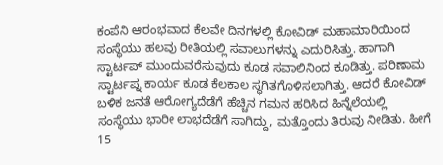ಕಂಪೆನಿ ಆರಂಭವಾದ ಕೆಲವೇ ದಿನಗಳಲ್ಲಿ ಕೋವಿಡ್ ಮಹಾಮಾರಿಯಿಂದ ಸಂಸ್ಥೆಯು ಹಲವು ರೀತಿಯಲ್ಲಿ ಸವಾಲುಗಳನ್ನು ಎದುರಿಸಿತ್ತು. ಹಾಗಾಗಿ ಸ್ಟಾರ್ಟಪ್ ಮುಂದುವರೆಸುವುದು ಕೂಡ ಸವಾಲಿನಿಂದ ಕೂಡಿತ್ತು. ಪರಿಣಾಮ ಸ್ಟಾರ್ಟಪ್ನ ಕಾರ್ಯ ಕೂಡ ಕೆಲಕಾಲ ಸ್ಥಗಿತಗೊಳಿಸಲಾಗಿತ್ತು. ಆದರೆ ಕೋವಿಡ್ ಬಳಿಕ ಜನತೆ ಆರೋಗ್ಯದೆಡೆಗೆ ಹೆಚ್ಚಿನ ಗಮನ ಹರಿಸಿದ ಹಿನ್ನೆಲೆಯಲ್ಲಿ ಸಂಸ್ಥೆಯು ಭಾರೀ ಲಾಭದೆಡೆಗೆ ಸಾಗಿದ್ದು, ಮತ್ತೊಂದು ತಿರುವು ನೀಡಿತು. ಹೀಗೆ 15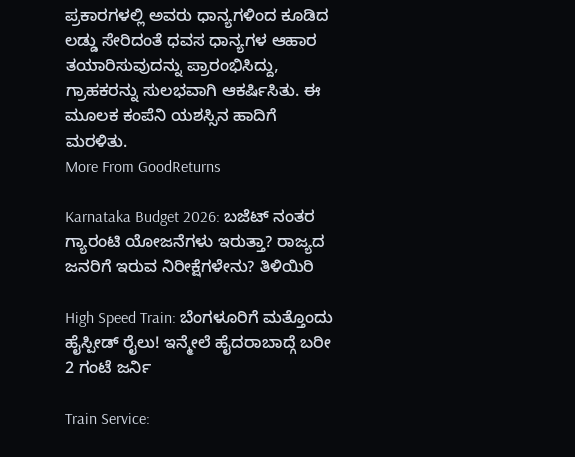ಪ್ರಕಾರಗಳಲ್ಲಿ ಅವರು ಧಾನ್ಯಗಳಿಂದ ಕೂಡಿದ ಲಡ್ಡು ಸೇರಿದಂತೆ ಧವಸ ಧಾನ್ಯಗಳ ಆಹಾರ ತಯಾರಿಸುವುದನ್ನು ಪ್ರಾರಂಭಿಸಿದ್ದು, ಗ್ರಾಹಕರನ್ನು ಸುಲಭವಾಗಿ ಆಕರ್ಷಿಸಿತು. ಈ ಮೂಲಕ ಕಂಪೆನಿ ಯಶಸ್ಸಿನ ಹಾದಿಗೆ ಮರಳಿತು.
More From GoodReturns

Karnataka Budget 2026: ಬಜೆಟ್ ನಂತರ ಗ್ಯಾರಂಟಿ ಯೋಜನೆಗಳು ಇರುತ್ತಾ? ರಾಜ್ಯದ ಜನರಿಗೆ ಇರುವ ನಿರೀಕ್ಷೆಗಳೇನು? ತಿಳಿಯಿರಿ

High Speed Train: ಬೆಂಗಳೂರಿಗೆ ಮತ್ತೊಂದು ಹೈಸ್ಪೀಡ್ ರೈಲು! ಇನ್ಮೇಲೆ ಹೈದರಾಬಾದ್ಗೆ ಬರೀ 2 ಗಂಟೆ ಜರ್ನಿ

Train Service: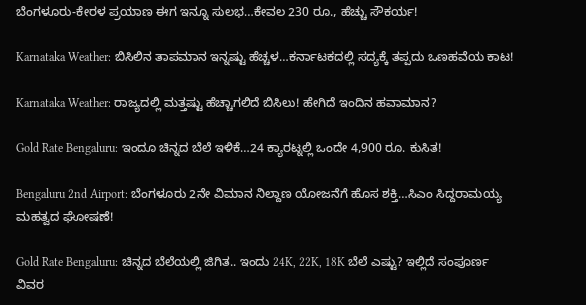ಬೆಂಗಳೂರು-ಕೇರಳ ಪ್ರಯಾಣ ಈಗ ಇನ್ನೂ ಸುಲಭ…ಕೇವಲ 230 ರೂ., ಹೆಚ್ಚು ಸೌಕರ್ಯ!

Karnataka Weather: ಬಿಸಿಲಿನ ತಾಪಮಾನ ಇನ್ನಷ್ಟು ಹೆಚ್ಚಳ…ಕರ್ನಾಟಕದಲ್ಲಿ ಸದ್ಯಕ್ಕೆ ತಪ್ಪದು ಒಣಹವೆಯ ಕಾಟ!

Karnataka Weather: ರಾಜ್ಯದಲ್ಲಿ ಮತ್ತಷ್ಟು ಹೆಚ್ಚಾಗಲಿದೆ ಬಿಸಿಲು! ಹೇಗಿದೆ ಇಂದಿನ ಹವಾಮಾನ?

Gold Rate Bengaluru: ಇಂದೂ ಚಿನ್ನದ ಬೆಲೆ ಇಳಿಕೆ…24 ಕ್ಯಾರಟ್ನಲ್ಲಿ ಒಂದೇ 4,900 ರೂ. ಕುಸಿತ!

Bengaluru 2nd Airport: ಬೆಂಗಳೂರು 2ನೇ ವಿಮಾನ ನಿಲ್ದಾಣ ಯೋಜನೆಗೆ ಹೊಸ ಶಕ್ತಿ…ಸಿಎಂ ಸಿದ್ದರಾಮಯ್ಯ ಮಹತ್ವದ ಘೋಷಣೆ!

Gold Rate Bengaluru: ಚಿನ್ನದ ಬೆಲೆಯಲ್ಲಿ ಜಿಗಿತ.. ಇಂದು 24K, 22K, 18K ಬೆಲೆ ಎಷ್ಟು? ಇಲ್ಲಿದೆ ಸಂಪೂರ್ಣ ವಿವರ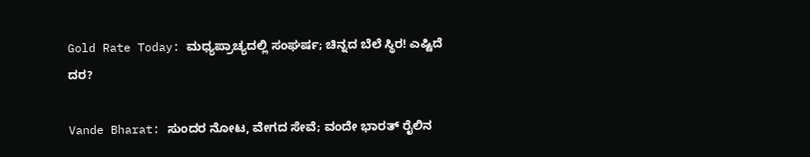Gold Rate Today: ಮಧ್ಯಪ್ರಾಚ್ಯದಲ್ಲಿ ಸಂಘರ್ಷ; ಚಿನ್ನದ ಬೆಲೆ ಸ್ಥಿರ! ಎಷ್ಟಿದೆ ದರ?

Vande Bharat: ಸುಂದರ ನೋಟ, ವೇಗದ ಸೇವೆ; ವಂದೇ ಭಾರತ್ ರೈಲಿನ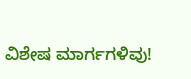ವಿಶೇಷ ಮಾರ್ಗಗಳಿವು!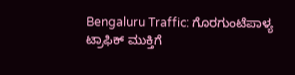Bengaluru Traffic: ಗೊರಗುಂಟೆಪಾಳ್ಯ ಟ್ರಾಫಿಕ್ ಮುಕ್ತಿಗೆ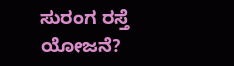ಸುರಂಗ ರಸ್ತೆ ಯೋಜನೆ?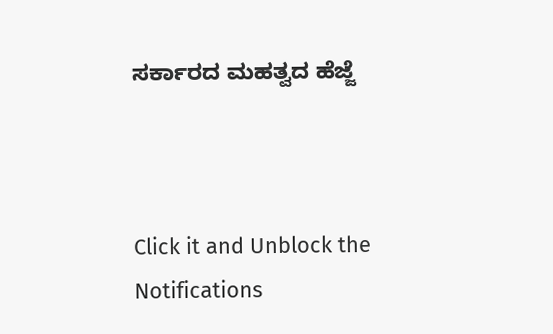ಸರ್ಕಾರದ ಮಹತ್ವದ ಹೆಜ್ಜೆ



Click it and Unblock the Notifications